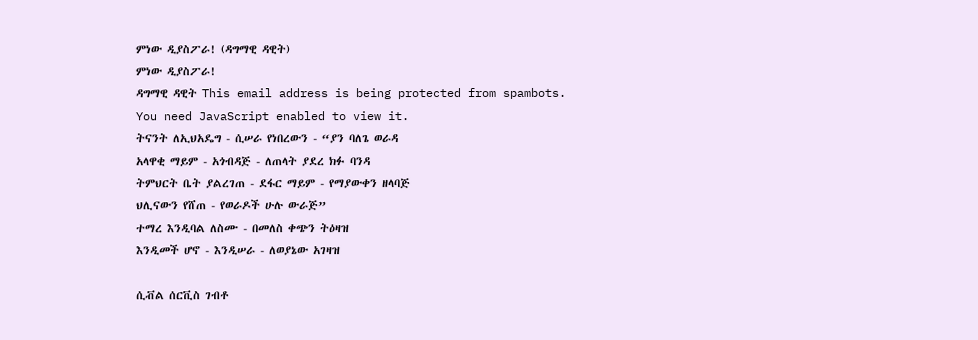ምነው ዲያስፖራ! (ዳግማዊ ዳዊት)
ምነው ዲያስፖራ!
ዳግማዊ ዳዊት This email address is being protected from spambots. You need JavaScript enabled to view it.
ትናንት ለኢህአዴግ - ሲሠራ የነበረውን - “ያን ባለጌ ወራዳ
አላዋቂ ማይም - አጎብዳጅ - ለጠላት ያደረ ክፉ ባንዳ
ትምህርት ቤት ያልረገጠ - ደፋር ማይም - የማያውቀን ዘላባጅ
ህሊናውን የሸጠ - የወራዶች ሁሉ ውራጅ”
ተማረ እንዲባል ለስሙ - በመለስ ቀጭን ትዕዛዝ
እንዲመች ሆኖ - እንዲሠራ - ለወያኔው አገዛዝ

ሲቭል ሰርቪስ ገብቶ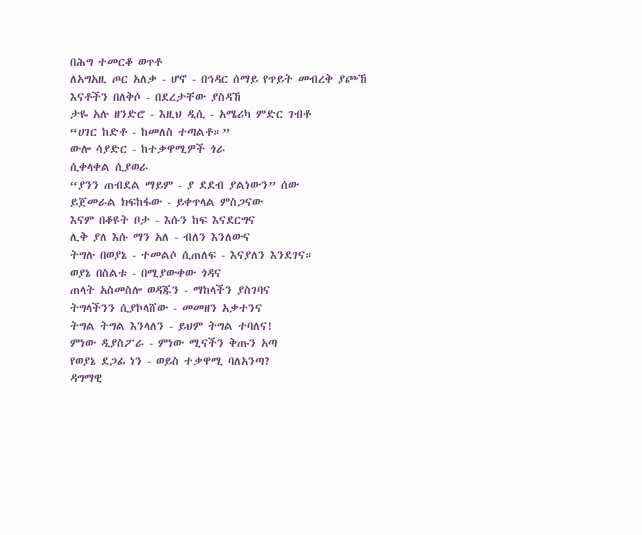በሕግ ተመርቆ ወጥቶ
ለአግአዚ ጦር አለቃ - ሆኖ - በኅዳር ሰማይ የጥይት መብረቅ ያጮኸ
እናቶችን በለቅሶ - በደረታቸው ያስዳኸ
ታዬ አሉ ዘንድሮ - እዚህ ዲሲ - አሜሪካ ምድር ገብቶ
“ሀገር ከድቶ - ከመለስ ተጣልቶ።”
ውሎ ሳያድር - ከተቃዋሚዎች ጎራ
ሲቀላቀል ሲያወራ
“ያንን ጠብደል ማይም - ያ ደደብ ያልነውን” ሰው
ይጀመራል ክፍከፋው - ይቀጥላል ምስጋናው
እናም በቆዩት ቦታ - እሱን ከፍ እናደርግና
ሊቅ ያለ እሱ ማን አለ - ብለን እንለውና
ትግሉ በወያኔ - ተመልሶ ሲጠለፍ - እናያለን እንደገና።
ወያኔ በስልቱ - በሚያውቀው ጎዳና
ጠላት አስመስሎ ወዳጁን - ማከላችን ያስገባና
ትግላችንን ሲያኮላሸው - መመዘን አቃተንና
ትግል ትግል እንላለን - ይህም ትግል ተባለና!
ምነው ዲያስፖራ - ምነው ሚናችን ቅጡን አጣ
የወያኔ ደጋፊ ነን - ወይስ ተቃዋሚ ባለአንጣ?
ዳግማዊ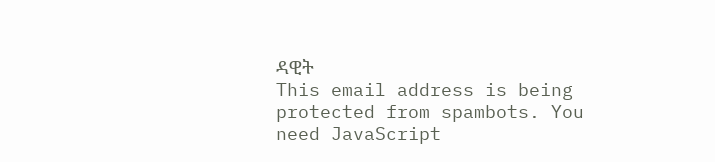ዳዊት
This email address is being protected from spambots. You need JavaScript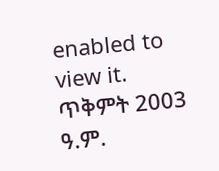enabled to view it.
ጥቅምት 2003 ዓ.ም.